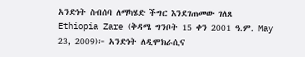አንድነት ስብሰባ ለማካሄድ ችግር እንደገጠመው ገለጸ
Ethiopia Zare (ቅዳሜ ግንቦት 15 ቀን 2001 ዓ.ም. May 23, 2009)፦ አንድነት ለዲሞክራሲና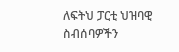ለፍትህ ፓርቲ ህዝባዊ ስብሰባዎችን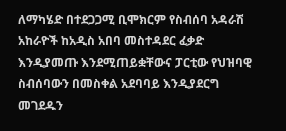ለማካሄድ በተደጋጋሚ ቢሞክርም የስብሰባ አዳራሽ አከራዮች ከአዲስ አበባ መስተዳደር ፈቃድ እንዲያመጡ እንደሚጠይቋቸውና ፓርቲው የህዝባዊ ስብሰባውን በመስቀል አደባባይ እንዲያደርግ መገደዱን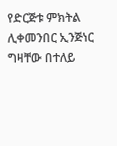የድርጅቱ ምክትል ሊቀመንበር ኢንጅነር ግዛቸው በተለይ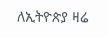ለኢትዮጵያ ዛሬ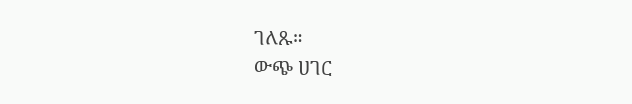ገለጹ።
ውጭ ሀገር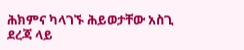ሕክምና ካላገኙ ሕይወታቸው አስጊ ደረጃ ላይ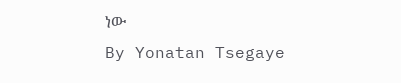ነው
By Yonatan Tsegaye